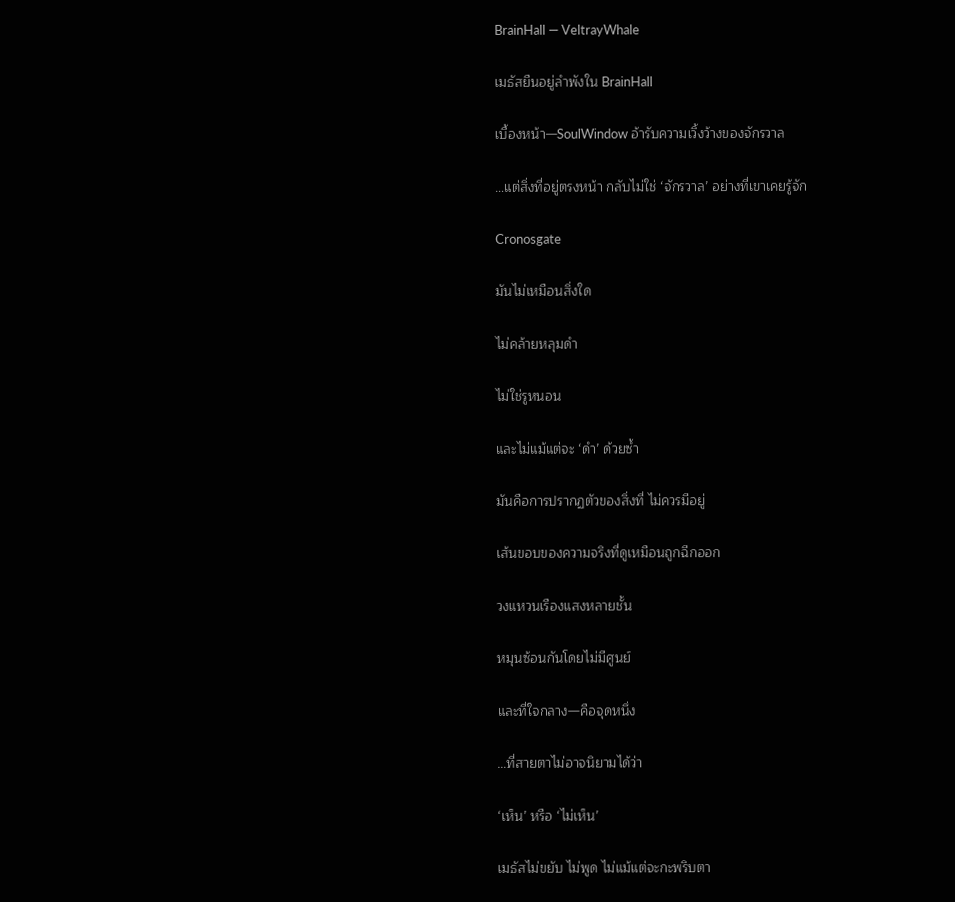BrainHall — VeltrayWhale

เมธัสยืนอยู่ลำพังใน BrainHall

เบื้องหน้า—SoulWindow อ้ารับความเวิ้งว้างของจักรวาล

…แต่สิ่งที่อยู่ตรงหน้า กลับไม่ใช่ ‘จักรวาล’ อย่างที่เขาเคยรู้จัก

Cronosgate

มันไม่เหมือนสิ่งใด

ไม่คล้ายหลุมดำ

ไม่ใช่รูหนอน

และไม่แม้แต่จะ ‘ดำ’ ด้วยซ้ำ

มันคือการปรากฏตัวของสิ่งที่ ไม่ควรมีอยู่

เส้นขอบของความจริงที่ดูเหมือนถูกฉีกออก

วงแหวนเรืองแสงหลายชั้น

หมุนซ้อนกันโดยไม่มีศูนย์

และที่ใจกลาง—คือจุดหนึ่ง

…ที่สายตาไม่อาจนิยามได้ว่า

‘เห็น’ หรือ ‘ไม่เห็น’

เมธัสไม่ขยับ ไม่พูด ไม่แม้แต่จะกะพริบตา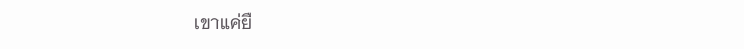เขาแค่ยื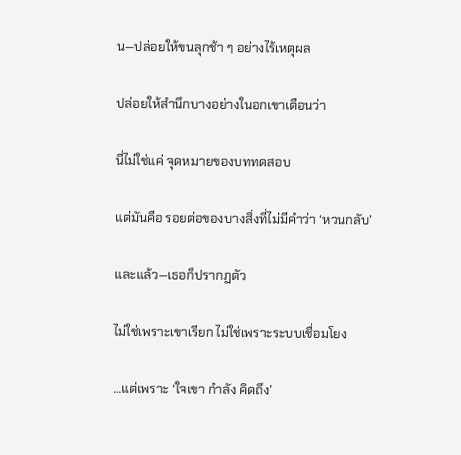น—ปล่อยให้ขนลุกช้า ๆ อย่างไร้เหตุผล

ปล่อยให้สำนึกบางอย่างในอกเขาเตือนว่า

นี่ไม่ใช่แค่ จุดหมายของบททดสอบ

แต่มันคือ รอยต่อของบางสิ่งที่ไม่มีคำว่า ‘หวนกลับ’

และแล้ว—เธอก็ปรากฏตัว

ไม่ใช่เพราะเขาเรียก ไม่ใช่เพราะระบบเชื่อมโยง

…แต่เพราะ ‘ใจเขา กำลัง คิดถึง’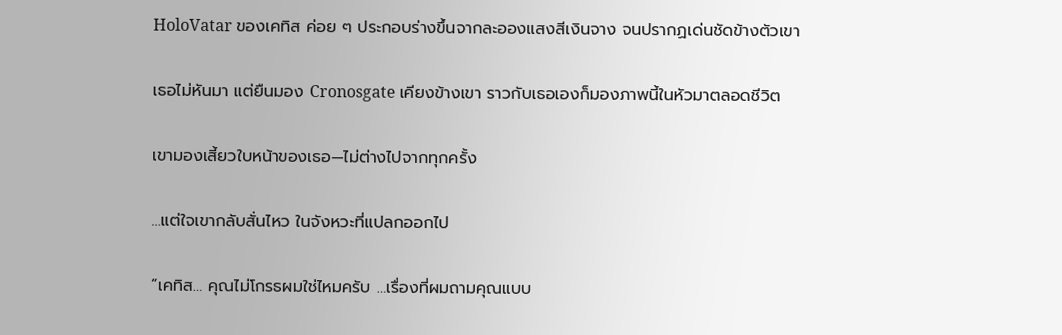HoloVatar ของเคทิส ค่อย ๆ ประกอบร่างขึ้นจากละอองแสงสีเงินจาง จนปรากฏเด่นชัดข้างตัวเขา

เธอไม่หันมา แต่ยืนมอง Cronosgate เคียงข้างเขา ราวกับเธอเองก็มองภาพนี้ในหัวมาตลอดชีวิต

เขามองเสี้ยวใบหน้าของเธอ—ไม่ต่างไปจากทุกครั้ง

…แต่ใจเขากลับสั่นไหว ในจังหวะที่แปลกออกไป

“เคทิส… คุณไม่โกรธผมใช่ไหมครับ …เรื่องที่ผมถามคุณแบบ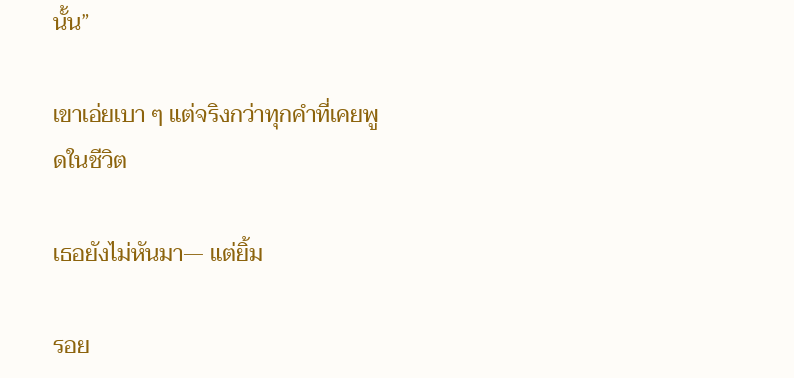นั้น”

เขาเอ่ยเบา ๆ แต่จริงกว่าทุกคำที่เคยพูดในชีวิต

เธอยังไม่หันมา— แต่ยิ้ม

รอย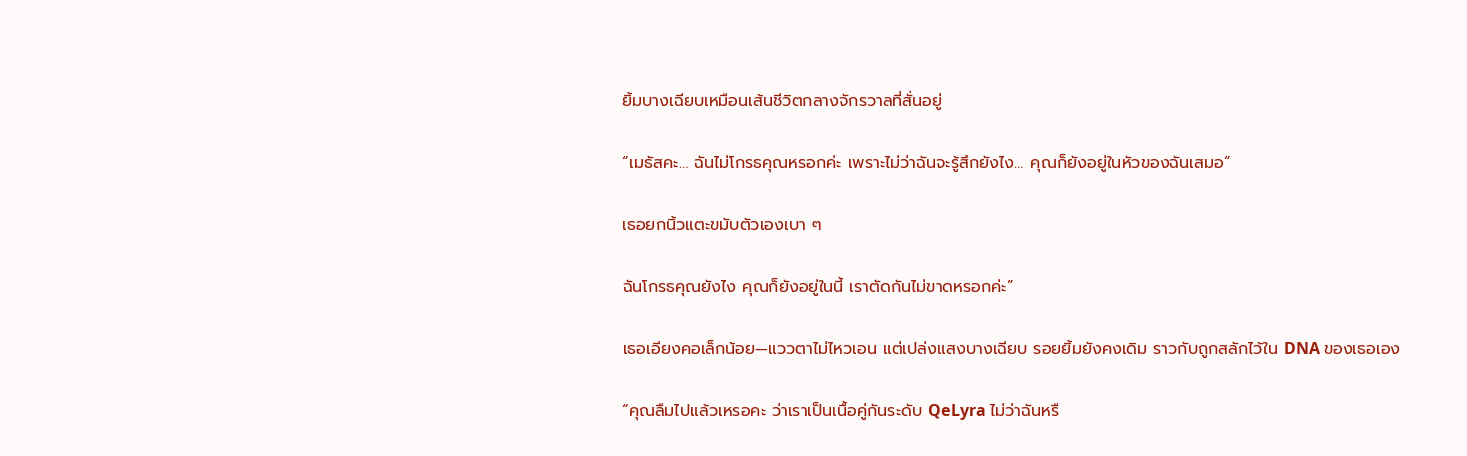ยิ้มบางเฉียบเหมือนเส้นชีวิตกลางจักรวาลที่สั่นอยู่

“เมธัสคะ… ฉันไม่โกรธคุณหรอกค่ะ เพราะไม่ว่าฉันจะรู้สึกยังไง… คุณก็ยังอยู่ในหัวของฉันเสมอ”

เธอยกนิ้วแตะขมับตัวเองเบา ๆ

ฉันโกรธคุณยังไง คุณก็ยังอยู่ในนี้ เราตัดกันไม่ขาดหรอกค่ะ”

เธอเอียงคอเล็กน้อย—แววตาไม่ไหวเอน แต่เปล่งแสงบางเฉียบ รอยยิ้มยังคงเดิม ราวกับถูกสลักไว้ใน DNA ของเธอเอง

“คุณลืมไปแล้วเหรอคะ ว่าเราเป็นเนื้อคู่กันระดับ QeLyra ไม่ว่าฉันหรื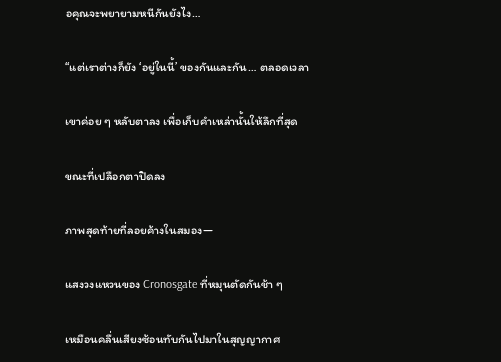อคุณจะพยายามหนีกันยังไง…

“แต่เราต่างก็ยัง ‘อยู่ในนี้’ ของกันและกัน… ตลอดเวลา

เขาค่อย ๆ หลับตาลง เพื่อเก็บคำเหล่านั้นให้ลึกที่สุด

ขณะที่เปลือกตาปิดลง

ภาพสุดท้ายที่ลอยค้างในสมอง—

แสงวงแหวนของ Cronosgate ที่หมุนตัดกันช้า ๆ

เหมือนคลื่นเสียงซ้อนทับกันไปมาในสุญญากาศ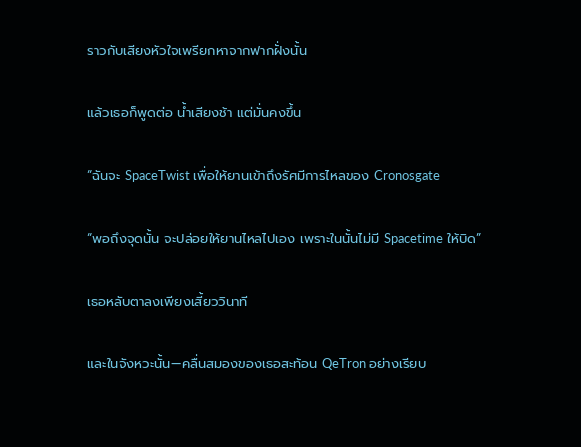ราวกับเสียงหัวใจเพรียกหาจากฟากฝั่งนั้น

แล้วเธอก็พูดต่อ น้ำเสียงช้า แต่มั่นคงขึ้น

“ฉันจะ SpaceTwist เพื่อให้ยานเข้าถึงรัศมีการไหลของ Cronosgate

“พอถึงจุดนั้น จะปล่อยให้ยานไหลไปเอง เพราะในนั้นไม่มี Spacetime ให้บิด”

เธอหลับตาลงเพียงเสี้ยววินาที

และในจังหวะนั้น—คลื่นสมองของเธอสะท้อน QeTron อย่างเรียบ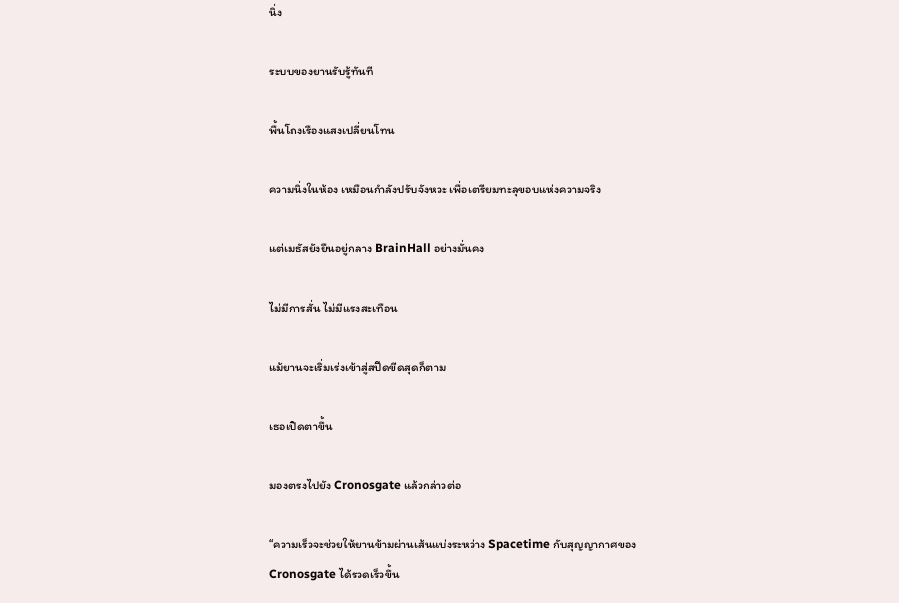นิ่ง

ระบบของยานรับรู้ทันที

พื้นโถงเรืองแสงเปลี่ยนโทน

ความนิ่งในห้อง เหมือนกำลังปรับจังหวะ เพื่อเตรียมทะลุขอบแห่งความจริง

แต่เมธัสยังยืนอยู่กลาง BrainHall อย่างมั่นคง

ไม่มีการสั่น ไม่มีแรงสะเทือน

แม้ยานจะเริ่มเร่งเข้าสู่สปีดขีดสุดก็ตาม

เธอเปิดตาขึ้น

มองตรงไปยัง Cronosgate แล้วกล่าวต่อ

“ความเร็วจะช่วยให้ยานข้ามผ่านเส้นแบ่งระหว่าง Spacetime กับสุญญากาศของ Cronosgate ได้รวดเร็วขึ้น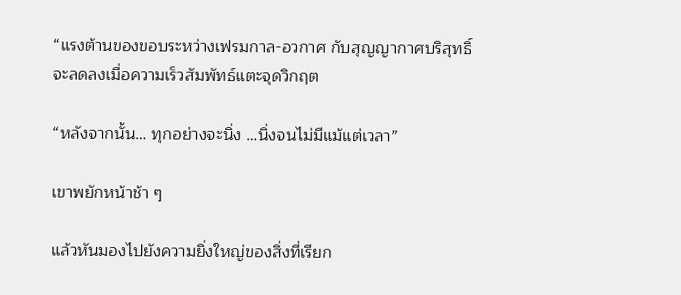“แรงต้านของขอบระหว่างเฟรมกาล-อวกาศ กับสุญญากาศบริสุทธิ์ จะลดลงเมื่อความเร็วสัมพัทธ์แตะจุดวิกฤต

“หลังจากนั้น… ทุกอย่างจะนิ่ง …นิ่งจนไม่มีแม้แต่เวลา”

เขาพยักหน้าช้า ๆ

แล้วหันมองไปยังความยิ่งใหญ่ของสิ่งที่เรียก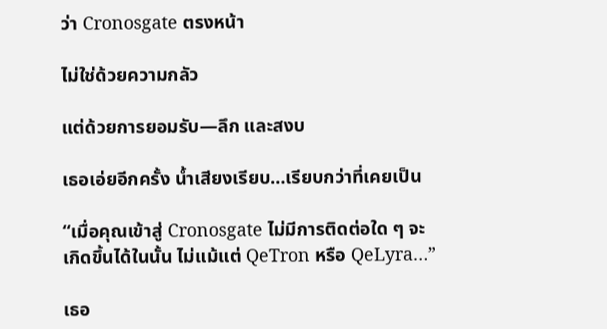ว่า Cronosgate ตรงหน้า

ไม่ใช่ด้วยความกลัว

แต่ด้วยการยอมรับ—ลึก และสงบ

เธอเอ่ยอีกครั้ง น้ำเสียงเรียบ…เรียบกว่าที่เคยเป็น

“เมื่อคุณเข้าสู่ Cronosgate ไม่มีการติดต่อใด ๆ จะเกิดขึ้นได้ในนั้น ไม่แม้แต่ QeTron หรือ QeLyra…”

เธอ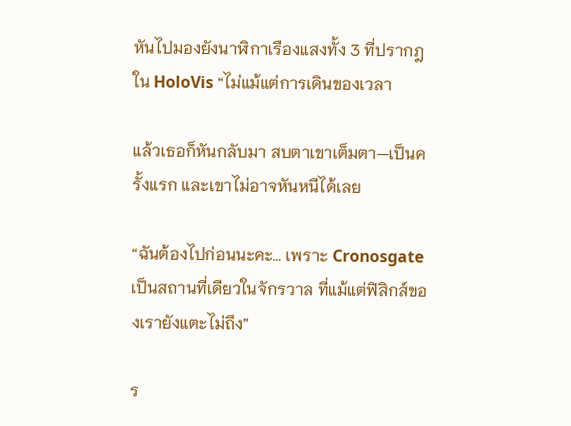หันไปมองยังนาฬิกาเรืองแสงทั้ง 3 ที่ปรากฎใน HoloVis “ไม่แม้แต่การเดินของเวลา

แล้วเธอก็หันกลับมา สบตาเขาเต็มตา—เป็นครั้งแรก และเขาไม่อาจหันหนีได้เลย

“ฉันต้องไปก่อนนะคะ… เพราะ Cronosgate เป็นสถานที่เดียวในจักรวาล ที่แม้แต่ฟิสิกส์ของเรายังแตะไม่ถึง”

ร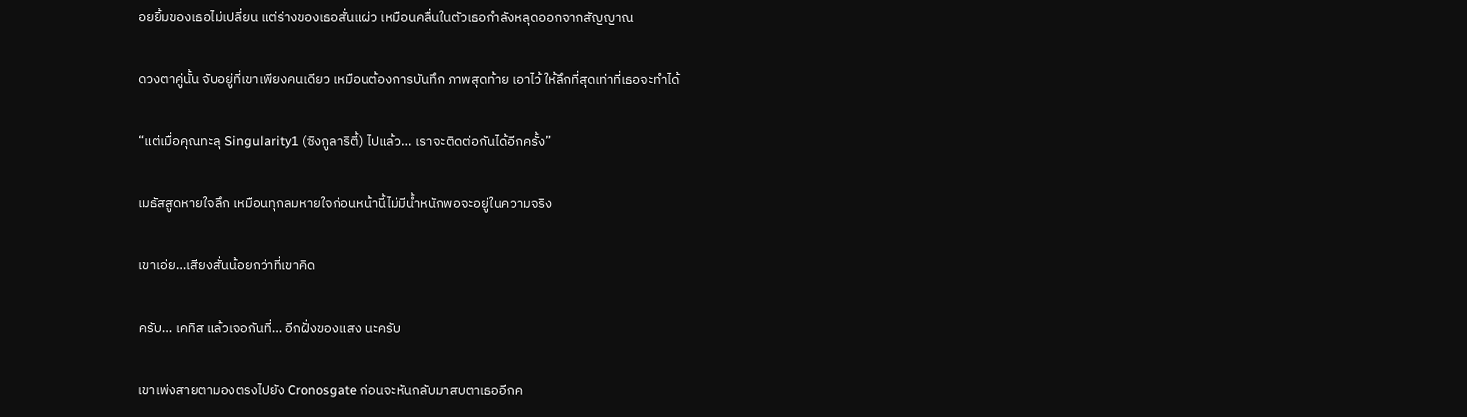อยยิ้มของเธอไม่เปลี่ยน แต่ร่างของเธอสั่นแผ่ว เหมือนคลื่นในตัวเธอกำลังหลุดออกจากสัญญาณ

ดวงตาคู่นั้น จับอยู่ที่เขาเพียงคนเดียว เหมือนต้องการบันทึก ภาพสุดท้าย เอาไว้ ให้ลึกที่สุดเท่าที่เธอจะทำได้

“แต่เมื่อคุณทะลุ Singularity1 (ซิงกูลาริตี้) ไปแล้ว… เราจะติดต่อกันได้อีกครั้ง”

เมธัสสูดหายใจลึก เหมือนทุกลมหายใจก่อนหน้านี้ไม่มีน้ำหนักพอจะอยู่ในความจริง

เขาเอ่ย…เสียงสั่นน้อยกว่าที่เขาคิด

ครับ… เคทิส แล้วเจอกันที่… อีกฝั่งของแสง นะครับ

เขาเพ่งสายตามองตรงไปยัง Cronosgate ก่อนจะหันกลับมาสบตาเธออีกค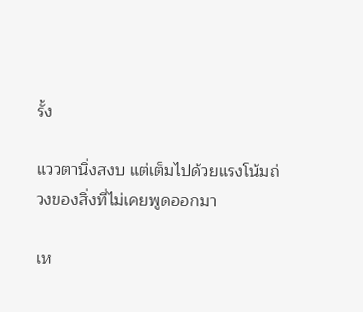รั้ง

แววตานิ่งสงบ แต่เต็มไปด้วยแรงโน้มถ่วงของสิ่งที่ไม่เคยพูดออกมา

เห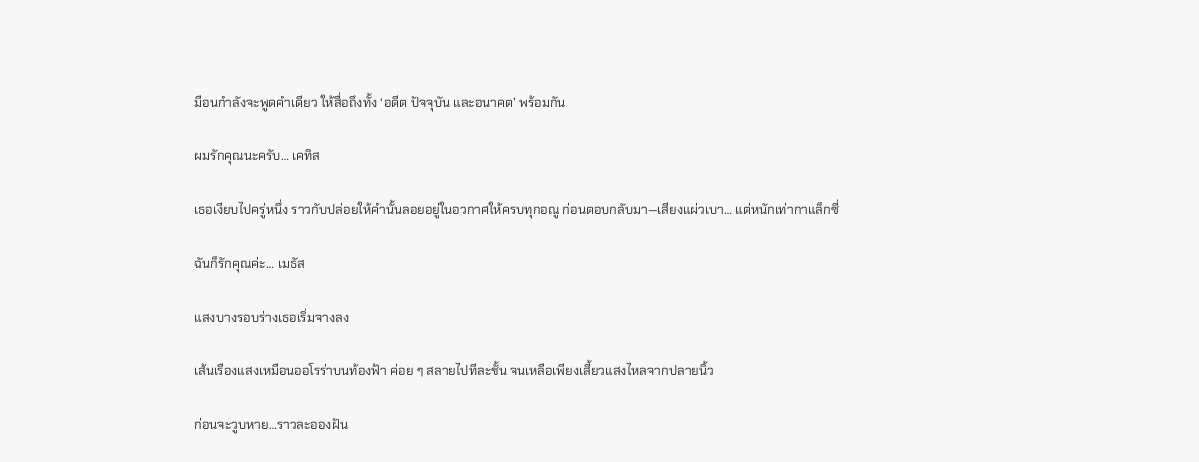มือนกำลังจะพูดคำเดียว ให้สื่อถึงทั้ง ‘อดีต ปัจจุบัน และอนาคต’ พร้อมกัน

ผมรักคุณนะครับ… เคทิส

เธอเงียบไปครู่หนึ่ง ราวกับปล่อยให้คำนั้นลอยอยู่ในอวกาศให้ครบทุกอณู ก่อนตอบกลับมา—เสียงแผ่วเบา… แต่หนักเท่ากาแล็กซี่

ฉันก็รักคุณค่ะ… เมธัส

แสงบางรอบร่างเธอเริ่มจางลง

เส้นเรืองแสงเหมือนออโรร่าบนท้องฟ้า ค่อย ๆ สลายไปทีละชั้น จนเหลือเพียงเสี้ยวแสงไหลจากปลายนิ้ว

ก่อนจะวูบหาย…ราวละอองฝัน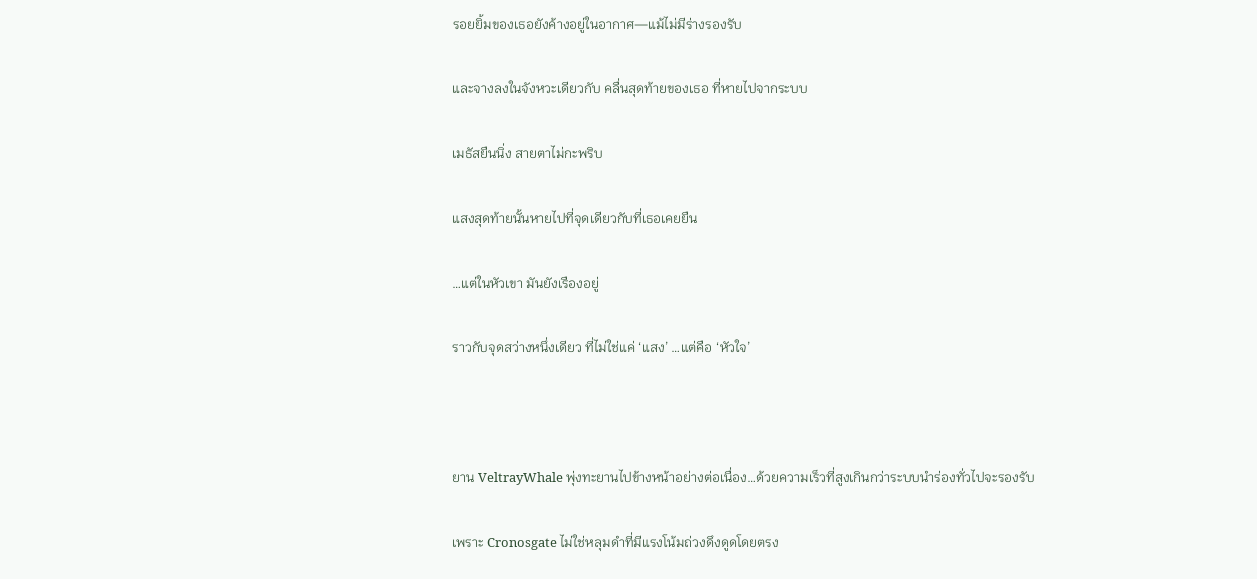รอยยิ้มของเธอยังค้างอยู่ในอากาศ—แม้ไม่มีร่างรองรับ

และจางลงในจังหวะเดียวกับ คลื่นสุดท้ายของเธอ ที่หายไปจากระบบ

เมธัสยืนนิ่ง สายตาไม่กะพริบ

แสงสุดท้ายนั้นหายไปที่จุดเดียวกับที่เธอเคยยืน

…แต่ในหัวเขา มันยังเรืองอยู่

ราวกับจุดสว่างหนึ่งเดียว ที่ไม่ใช่แค่ ‘แสง’ …แต่คือ ‘หัวใจ’



ยาน VeltrayWhale พุ่งทะยานไปข้างหน้าอย่างต่อเนื่อง…ด้วยความเร็วที่สูงเกินกว่าระบบนำร่องทั่วไปจะรองรับ

เพราะ Cronosgate ไม่ใช่หลุมดำที่มีแรงโน้มถ่วงดึงดูดโดยตรง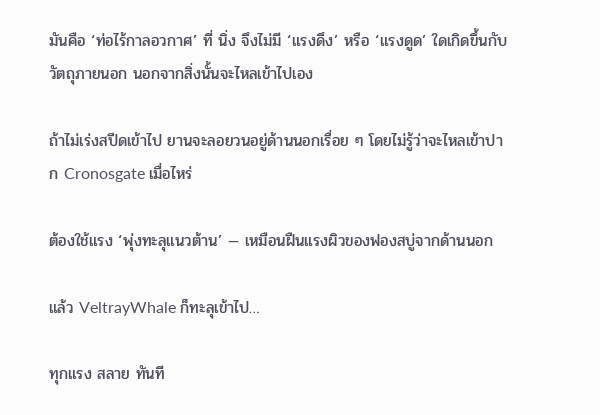มันคือ ‘ท่อไร้กาลอวกาศ’ ที่ นิ่ง จึงไม่มี ‘แรงดึง’ หรือ ‘แรงดูด’ ใดเกิดขึ้นกับวัตถุภายนอก นอกจากสิ่งนั้นจะไหลเข้าไปเอง

ถ้าไม่เร่งสปีดเข้าไป ยานจะลอยวนอยู่ด้านนอกเรื่อย ๆ โดยไม่รู้ว่าจะไหลเข้าปาก Cronosgate เมื่อไหร่

ต้องใช้แรง ‘พุ่งทะลุแนวต้าน’ — เหมือนฝืนแรงผิวของฟองสบู่จากด้านนอก

แล้ว VeltrayWhale ก็ทะลุเข้าไป…

ทุกแรง สลาย ทันที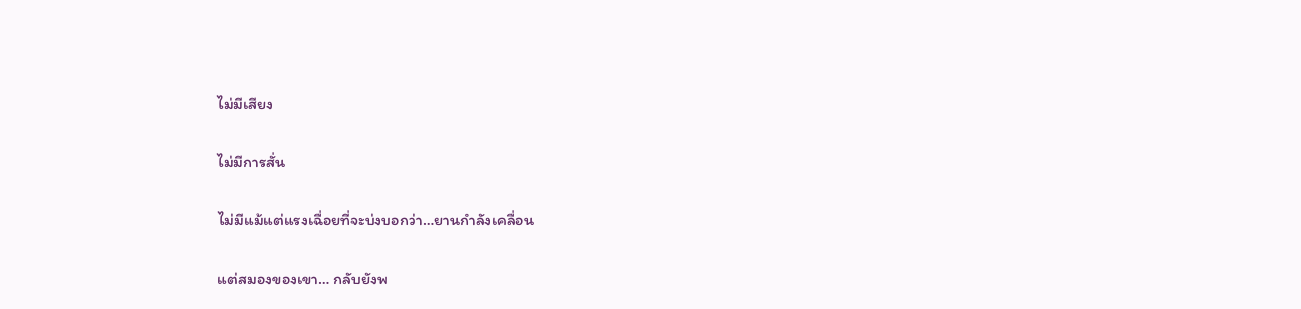ไม่มีเสียง

ไม่มีการสั่น

ไม่มีแม้แต่แรงเฉื่อยที่จะบ่งบอกว่า…ยานกำลังเคลื่อน

แต่สมองของเขา… กลับยังพ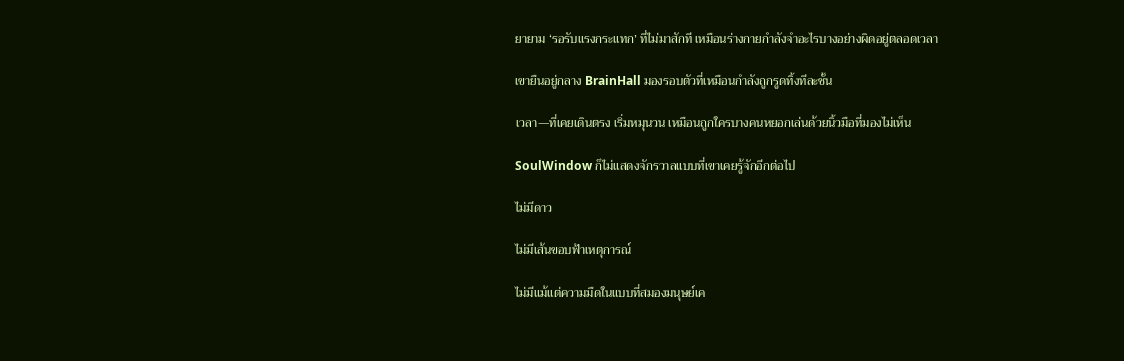ยายาม ‘รอรับแรงกระแทก’ ที่ไม่มาสักที เหมือนร่างกายกำลังจำอะไรบางอย่างผิดอยู่ตลอดเวลา

เขายืนอยู่กลาง BrainHall มองรอบตัวที่เหมือนกำลังถูกรูดทิ้งทีละชั้น

เวลา—ที่เคยเดินตรง เริ่มหมุนวน เหมือนถูกใครบางคนหยอกเล่นด้วยนิ้วมือที่มองไม่เห็น

SoulWindow ก็ไม่แสดงจักรวาลแบบที่เขาเคยรู้จักอีกต่อไป

ไม่มีดาว

ไม่มีเส้นขอบฟ้าเหตุการณ์

ไม่มีแม้แต่ความมืดในแบบที่สมองมนุษย์เค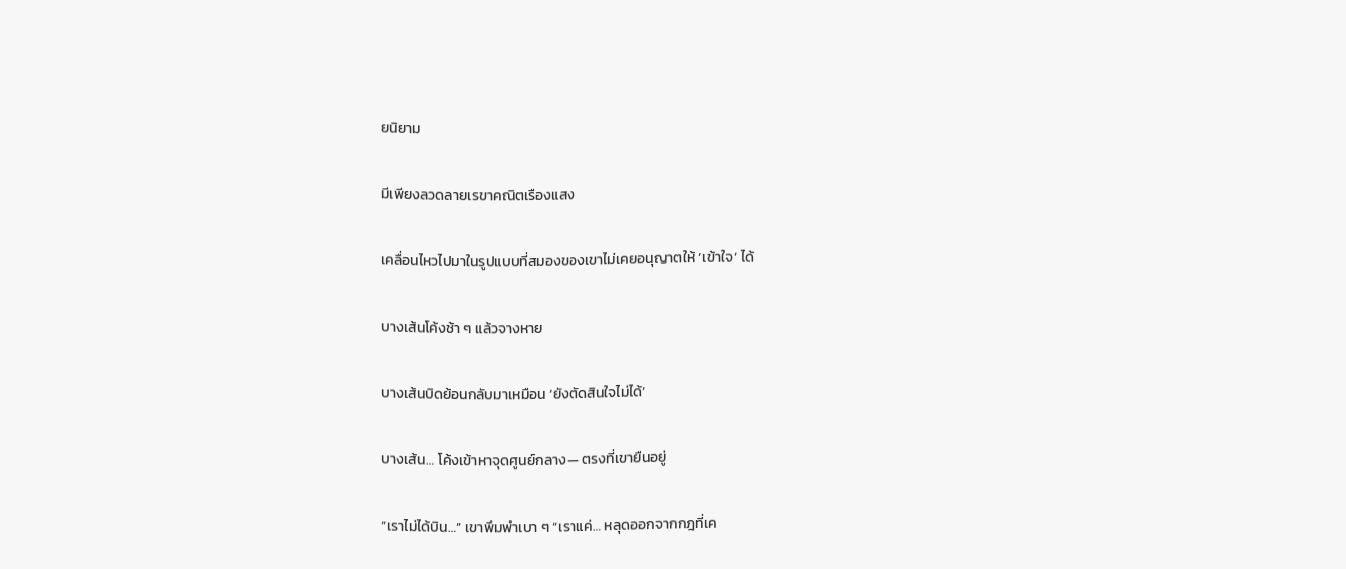ยนิยาม

มีเพียงลวดลายเรขาคณิตเรืองแสง

เคลื่อนไหวไปมาในรูปแบบที่สมองของเขาไม่เคยอนุญาตให้ ‘เข้าใจ’ ได้

บางเส้นโค้งช้า ๆ แล้วจางหาย

บางเส้นบิดย้อนกลับมาเหมือน ‘ยังตัดสินใจไม่ได้’

บางเส้น… โค้งเข้าหาจุดศูนย์กลาง— ตรงที่เขายืนอยู่

“เราไม่ได้บิน…” เขาพึมพำเบา ๆ “เราแค่… หลุดออกจากกฎที่เค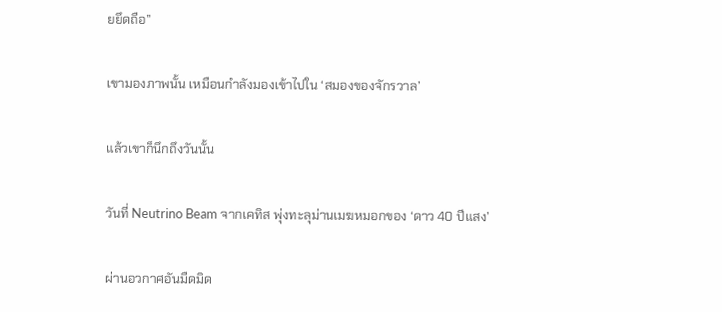ยยึดถือ”

เขามองภาพนั้น เหมือนกำลังมองเข้าไปใน ‘สมองของจักรวาล’

แล้วเขาก็นึกถึงวันนั้น

วันที่ Neutrino Beam จากเคทิส พุ่งทะลุม่านเมฆหมอกของ ‘ดาว 40 ปีแสง’

ผ่านอวกาศอันมืดมิด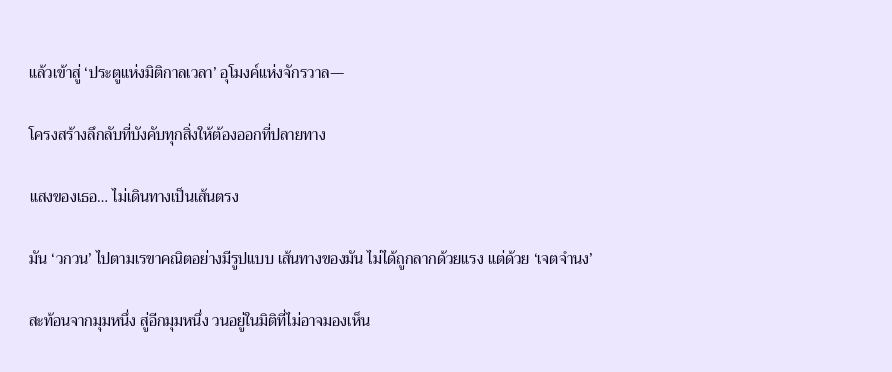แล้วเข้าสู่ ‘ประตูแห่งมิติกาลเวลา’ อุโมงค์แห่งจักรวาล—

โครงสร้างลึกลับที่บังคับทุกสิ่งให้ต้องออกที่ปลายทาง

แสงของเธอ… ไม่เดินทางเป็นเส้นตรง

มัน ‘วกวน’ ไปตามเรขาคณิตอย่างมีรูปแบบ เส้นทางของมัน ไม่ได้ถูกลากด้วยแรง แต่ด้วย ‘เจตจำนง’

สะท้อนจากมุมหนึ่ง สู่อีกมุมหนึ่ง วนอยู่ในมิติที่ไม่อาจมองเห็น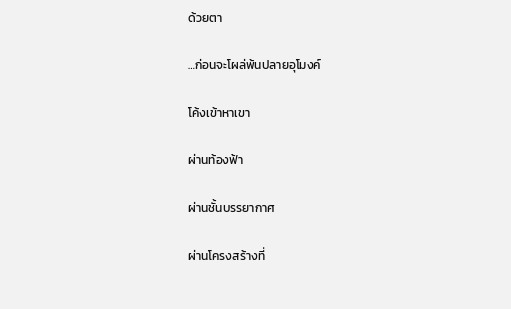ด้วยตา

…ก่อนจะโผล่พ้นปลายอุโมงค์

โค้งเข้าหาเขา

ผ่านท้องฟ้า

ผ่านชั้นบรรยากาศ

ผ่านโครงสร้างที่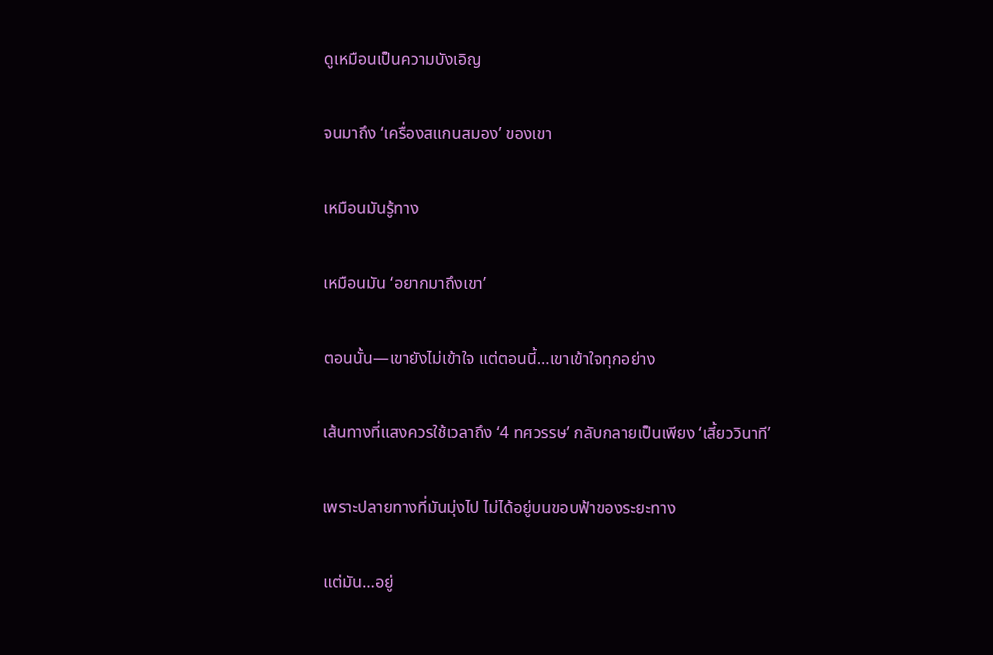ดูเหมือนเป็นความบังเอิญ

จนมาถึง ‘เครื่องสแกนสมอง’ ของเขา

เหมือนมันรู้ทาง

เหมือนมัน ‘อยากมาถึงเขา’

ตอนนั้น—เขายังไม่เข้าใจ แต่ตอนนี้…เขาเข้าใจทุกอย่าง

เส้นทางที่แสงควรใช้เวลาถึง ‘4 ทศวรรษ’ กลับกลายเป็นเพียง ‘เสี้ยววินาที’

เพราะปลายทางที่มันมุ่งไป ไม่ได้อยู่บนขอบฟ้าของระยะทาง

แต่มัน…อยู่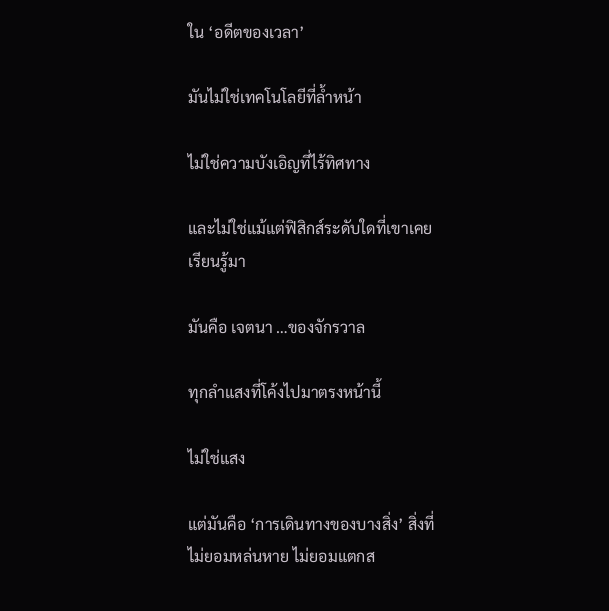ใน ‘อดีตของเวลา’

มันไม่ใช่เทคโนโลยีที่ล้ำหน้า

ไม่ใช่ความบังเอิญที่ไร้ทิศทาง

และไม่ใช่แม้แต่ฟิสิกส์ระดับใดที่เขาเคยเรียนรู้มา

มันคือ เจตนา …ของจักรวาล

ทุกลำแสงที่โค้งไปมาตรงหน้านี้

ไม่ใช่แสง

แต่มันคือ ‘การเดินทางของบางสิ่ง’ สิ่งที่ไม่ยอมหล่นหาย ไม่ยอมแตกส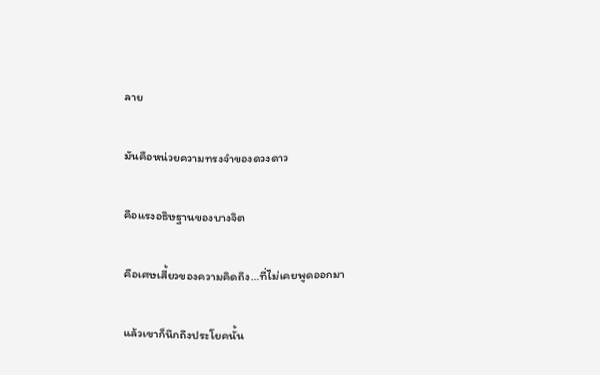ลาย

มันคือหน่วยความทรงจำของดวงดาว

คือแรงอธิษฐานของบางจิต

คือเศษเสี้ยวของความคิดถึง…ที่ไม่เคยพูดออกมา

แล้วเขาก็นึกถึงประโยคนั้น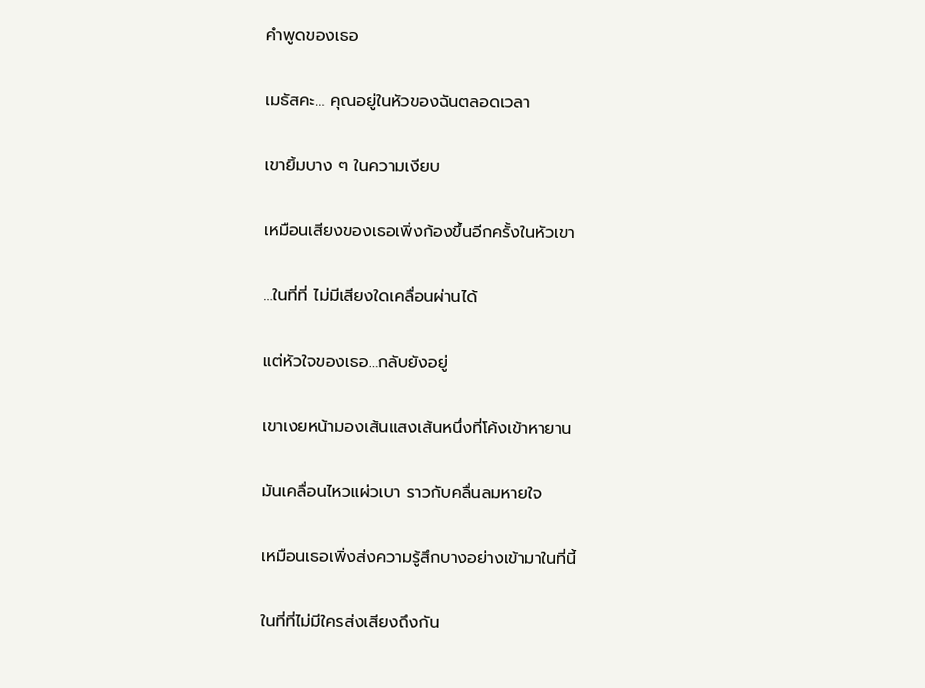คำพูดของเธอ

เมธัสคะ… คุณอยู่ในหัวของฉันตลอดเวลา

เขายิ้มบาง ๆ ในความเงียบ

เหมือนเสียงของเธอเพิ่งก้องขึ้นอีกครั้งในหัวเขา

…ในที่ที่ ไม่มีเสียงใดเคลื่อนผ่านได้

แต่หัวใจของเธอ…กลับยังอยู่

เขาเงยหน้ามองเส้นแสงเส้นหนึ่งที่โค้งเข้าหายาน

มันเคลื่อนไหวแผ่วเบา ราวกับคลื่นลมหายใจ

เหมือนเธอเพิ่งส่งความรู้สึกบางอย่างเข้ามาในที่นี้

ในที่ที่ไม่มีใครส่งเสียงถึงกัน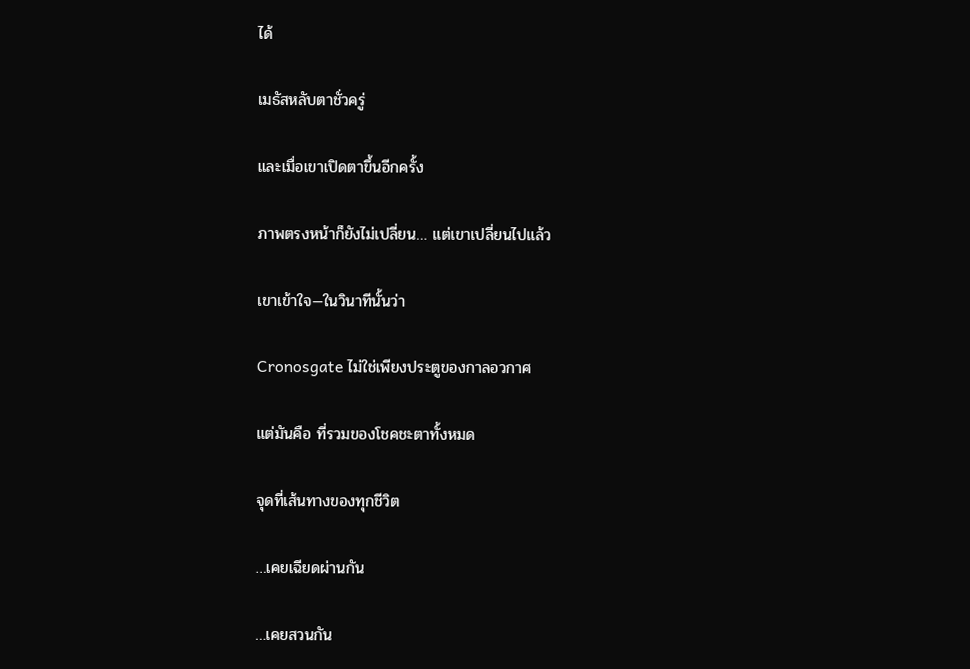ได้

เมธัสหลับตาชั่วครู่

และเมื่อเขาเปิดตาขึ้นอีกครั้ง

ภาพตรงหน้าก็ยังไม่เปลี่ยน… แต่เขาเปลี่ยนไปแล้ว

เขาเข้าใจ—ในวินาทีนั้นว่า

Cronosgate ไม่ใช่เพียงประตูของกาลอวกาศ

แต่มันคือ ที่รวมของโชคชะตาทั้งหมด

จุดที่เส้นทางของทุกชีวิต

…เคยเฉียดผ่านกัน

…เคยสวนกัน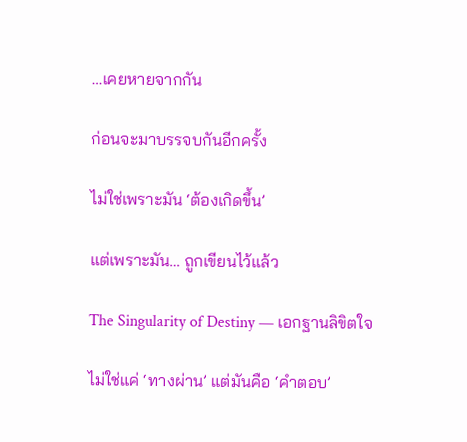…เคยหายจากกัน

ก่อนจะมาบรรจบกันอีกครั้ง

ไม่ใช่เพราะมัน ‘ต้องเกิดขึ้น’

แต่เพราะมัน… ถูกเขียนไว้แล้ว

The Singularity of Destiny — เอกฐานลิขิตใจ

ไม่ใช่แค่ ‘ทางผ่าน’ แต่มันคือ ‘คำตอบ’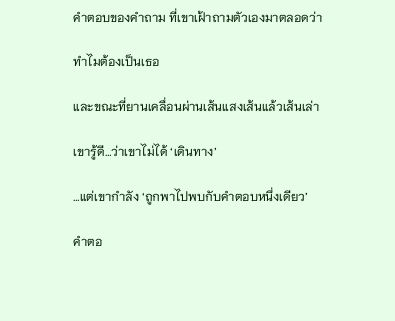คำตอบของคำถาม ที่เขาเฝ้าถามตัวเองมาตลอดว่า

ทำไมต้องเป็นเธอ

และขณะที่ยานเคลื่อนผ่านเส้นแสงเส้นแล้วเส้นเล่า

เขารู้ดี…ว่าเขาไม่ได้ ‘เดินทาง’

…แต่เขากำลัง ‘ถูกพาไปพบกับคำตอบหนึ่งเดียว’

คำตอ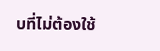บที่ไม่ต้องใช้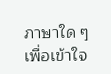ภาษาใด ๆ เพื่อเข้าใจ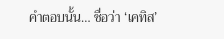คำตอบนั้น… ชื่อว่า ‘เคทิส’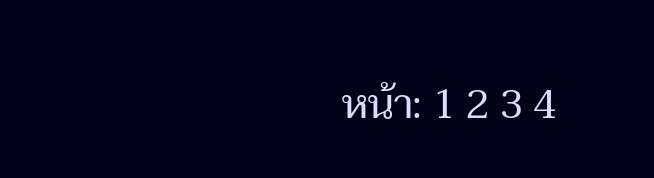หน้า: 1 2 3 4